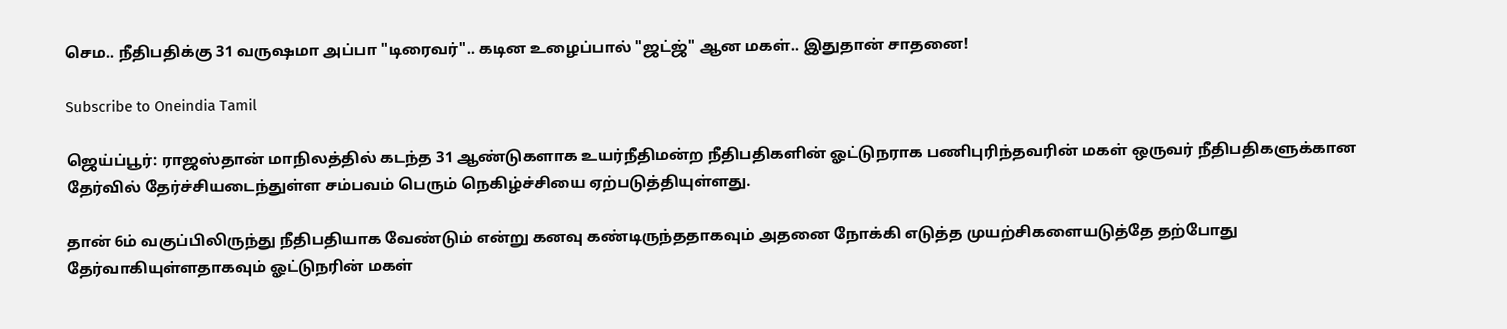செம.. நீதிபதிக்கு 31 வருஷமா அப்பா "டிரைவர்".. கடின உழைப்பால் "ஜட்ஜ்" ஆன மகள்.. இதுதான் சாதனை!

Subscribe to Oneindia Tamil

ஜெய்ப்பூர்: ராஜஸ்தான் மாநிலத்தில் கடந்த 31 ஆண்டுகளாக உயர்நீதிமன்ற நீதிபதிகளின் ஓட்டுநராக பணிபுரிந்தவரின் மகள் ஒருவர் நீதிபதிகளுக்கான தேர்வில் தேர்ச்சியடைந்துள்ள சம்பவம் பெரும் நெகிழ்ச்சியை ஏற்படுத்தியுள்ளது.

தான் 6ம் வகுப்பிலிருந்து நீதிபதியாக வேண்டும் என்று கனவு கண்டிருந்ததாகவும் அதனை நோக்கி எடுத்த முயற்சிகளையடுத்தே தற்போது தேர்வாகியுள்ளதாகவும் ஓட்டுநரின் மகள்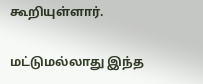கூறியுள்ளார்.

மட்டுமல்லாது இந்த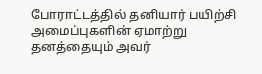போராட்டத்தில் தனியார் பயிற்சி அமைப்புகளின் ஏமாற்று தனத்தையும் அவர்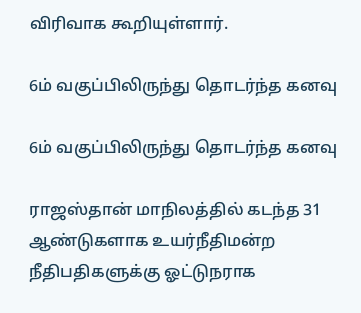விரிவாக கூறியுள்ளார்.

6ம் வகுப்பிலிருந்து தொடர்ந்த கனவு

6ம் வகுப்பிலிருந்து தொடர்ந்த கனவு

ராஜஸ்தான் மாநிலத்தில் கடந்த 31 ஆண்டுகளாக உயர்நீதிமன்ற நீதிபதிகளுக்கு ஓட்டுநராக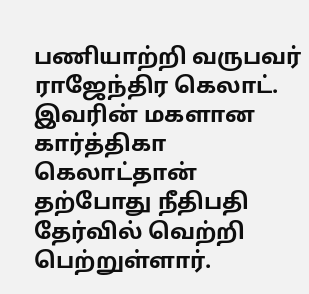பணியாற்றி வருபவர் ராஜேந்திர கெலாட். இவரின் மகளான கார்த்திகா கெலாட்தான் தற்போது நீதிபதி தேர்வில் வெற்றி பெற்றுள்ளார்.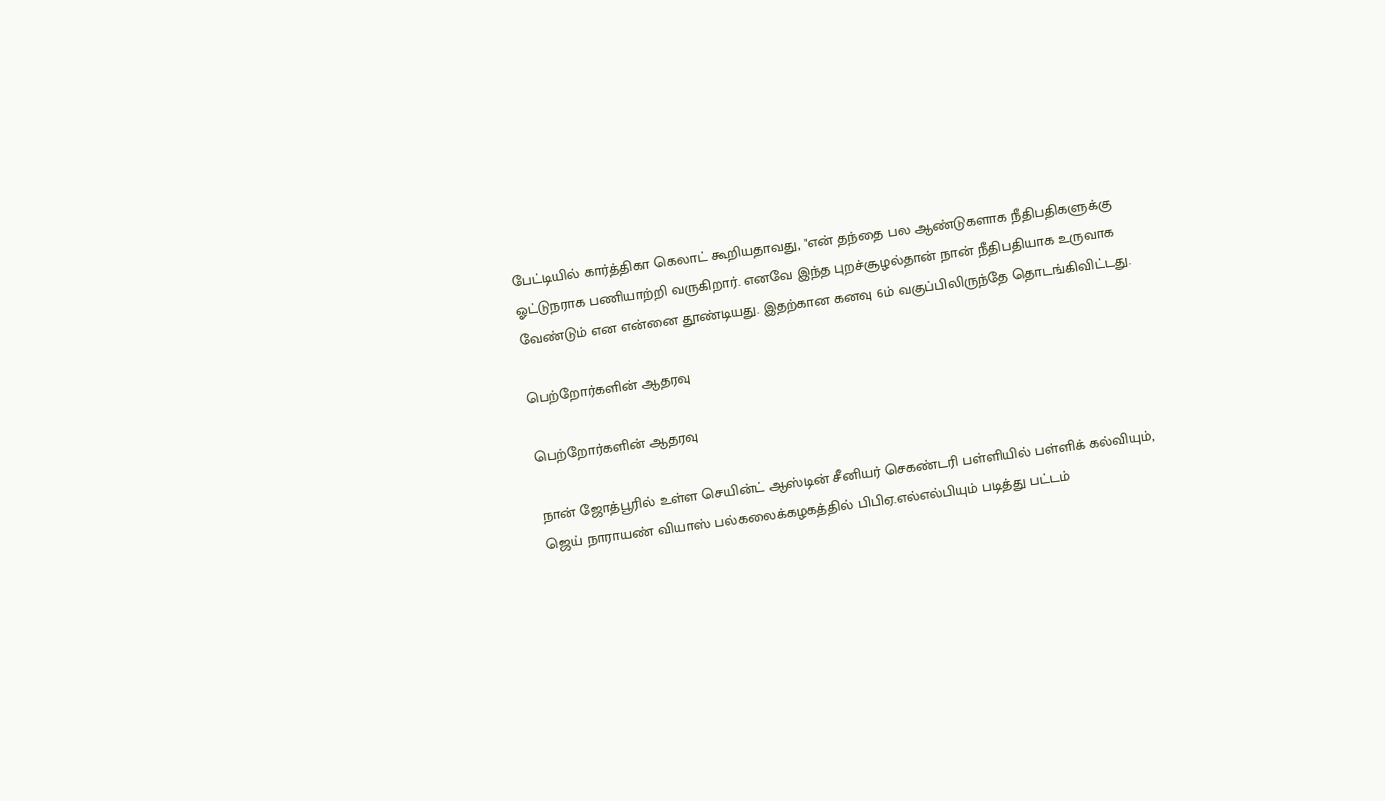பேட்டியில் கார்த்திகா கெலாட் கூறியதாவது, "என் தந்தை பல ஆண்டுகளாக நீதிபதிகளுக்கு ஓட்டுநராக பணியாற்றி வருகிறார். எனவே இந்த புறச்சூழல்தான் நான் நீதிபதியாக உருவாக வேண்டும் என என்னை தூண்டியது. இதற்கான கனவு 6ம் வகுப்பிலிருந்தே தொடங்கிவிட்டது.

பெற்றோர்களின் ஆதரவு

பெற்றோர்களின் ஆதரவு

நான் ஜோத்பூரில் உள்ள செயின்ட் ஆஸ்டின் சீனியர் செகண்டரி பள்ளியில் பள்ளிக் கல்வியும், ஜெய் நாராயண் வியாஸ் பல்கலைக்கழகத்தில் பிபிஏ.எல்எல்பியும் படித்து பட்டம்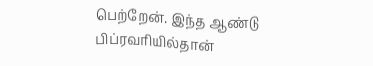பெற்றேன். இந்த ஆண்டு பிப்ரவரியில்தான்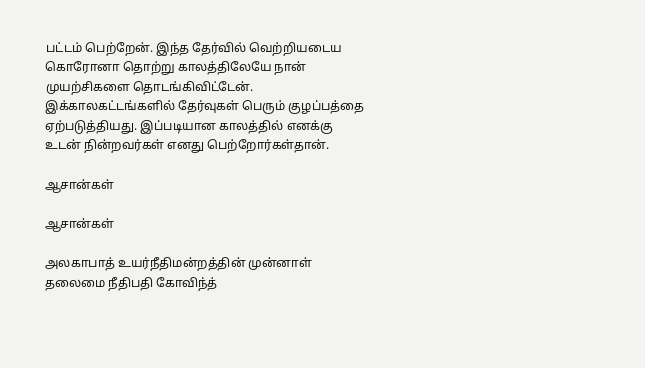பட்டம் பெற்றேன். இந்த தேர்வில் வெற்றியடைய கொரோனா தொற்று காலத்திலேயே நான் முயற்சிகளை தொடங்கிவிட்டேன். இக்காலகட்டங்களில் தேர்வுகள் பெரும் குழப்பத்தை ஏற்படுத்தியது. இப்படியான காலத்தில் எனக்கு உடன் நின்றவர்கள் எனது பெற்றோர்கள்தான்.

ஆசான்கள்

ஆசான்கள்

அலகாபாத் உயர்நீதிமன்றத்தின் முன்னாள் தலைமை நீதிபதி கோவிந்த்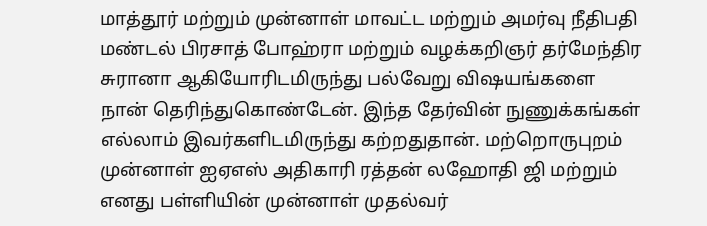மாத்தூர் மற்றும் முன்னாள் மாவட்ட மற்றும் அமர்வு நீதிபதி மண்டல் பிரசாத் போஹ்ரா மற்றும் வழக்கறிஞர் தர்மேந்திர சுரானா ஆகியோரிடமிருந்து பல்வேறு விஷயங்களை நான் தெரிந்துகொண்டேன். இந்த தேர்வின் நுணுக்கங்கள் எல்லாம் இவர்களிடமிருந்து கற்றதுதான். மற்றொருபுறம் முன்னாள் ஐஏஎஸ் அதிகாரி ரத்தன் லஹோதி ஜி மற்றும் எனது பள்ளியின் முன்னாள் முதல்வர்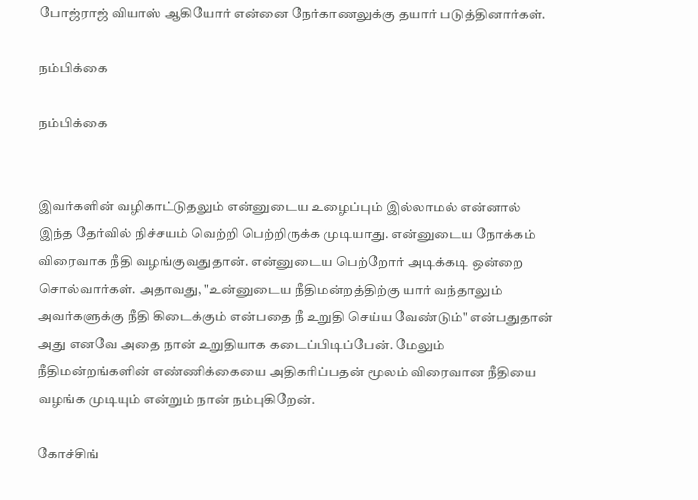போஜ்ராஜ் வியாஸ் ஆகியோர் என்னை நேர்காணலுக்கு தயார் படுத்தினார்கள்.

நம்பிக்கை

நம்பிக்கை


இவர்களின் வழிகாட்டுதலும் என்னுடைய உழைப்பும் இல்லாமல் என்னால் இந்த தேர்வில் நிச்சயம் வெற்றி பெற்றிருக்க முடியாது. என்னுடைய நோக்கம் விரைவாக நீதி வழங்குவதுதான். என்னுடைய பெற்றோர் அடிக்கடி ஒன்றை சொல்வார்கள். அதாவது, "உன்னுடைய நீதிமன்றத்திற்கு யார் வந்தாலும் அவர்களுக்கு நீதி கிடைக்கும் என்பதை நீ உறுதி செய்ய வேண்டும்" என்பதுதான் அது எனவே அதை நான் உறுதியாக கடைப்பிடிப்பேன். மேலும் நீதிமன்றங்களின் எண்ணிக்கையை அதிகரிப்பதன் மூலம் விரைவான நீதியை வழங்க முடியும் என்றும் நான் நம்புகிறேன்.

கோச்சிங்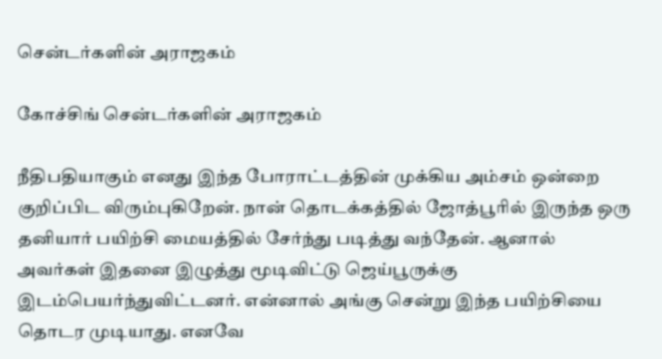சென்டர்களின் அராஜகம்

கோச்சிங் சென்டர்களின் அராஜகம்

நீதிபதியாகும் எனது இந்த போராட்டத்தின் முக்கிய அம்சம் ஒன்றை குறிப்பிட விரும்புகிறேன். நான் தொடக்கத்தில் ஜோத்பூரில் இருந்த ஒரு தனியார் பயிற்சி மையத்தில் சேர்ந்து படித்து வந்தேன். ஆனால் அவர்கள் இதனை இழுத்து மூடிவிட்டு ஜெய்பூருக்கு இடம்பெயர்ந்துவிட்டனர். என்னால் அங்கு சென்று இந்த பயிற்சியை தொடர முடியாது. எனவே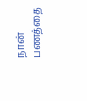நான் பணத்தை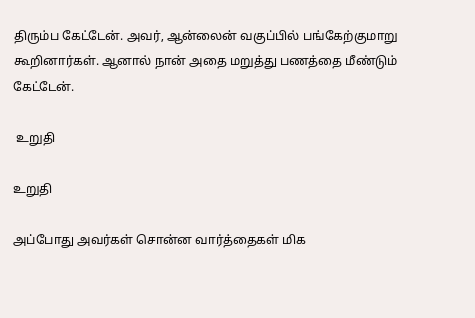திரும்ப கேட்டேன். அவர், ஆன்லைன் வகுப்பில் பங்கேற்குமாறு கூறினார்கள். ஆனால் நான் அதை மறுத்து பணத்தை மீண்டும் கேட்டேன்.

 உறுதி

உறுதி

அப்போது அவர்கள் சொன்ன வார்த்தைகள் மிக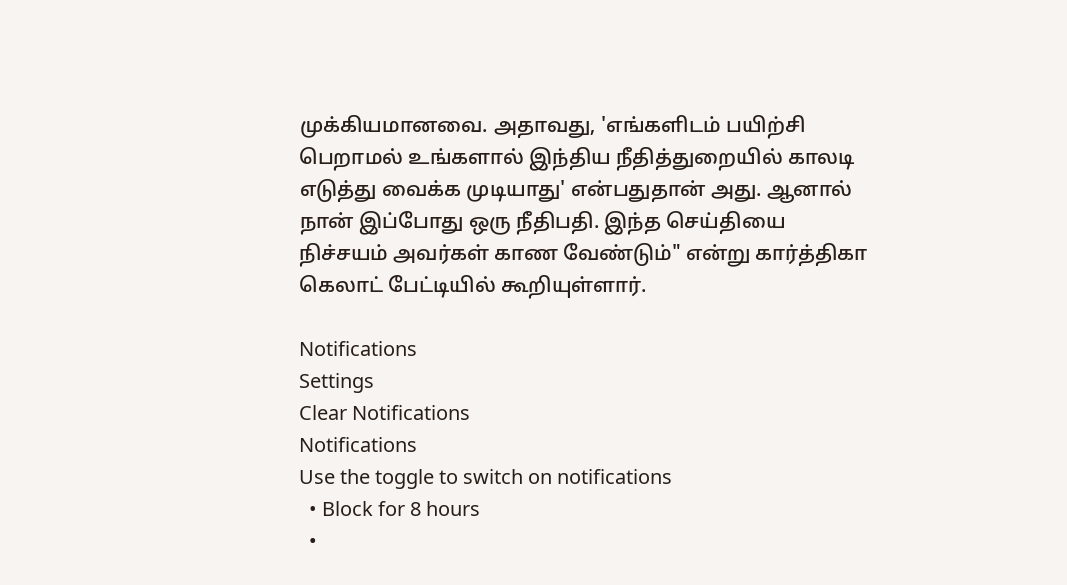முக்கியமானவை. அதாவது, 'எங்களிடம் பயிற்சி பெறாமல் உங்களால் இந்திய நீதித்துறையில் காலடி எடுத்து வைக்க முடியாது' என்பதுதான் அது. ஆனால் நான் இப்போது ஒரு நீதிபதி. இந்த செய்தியை நிச்சயம் அவர்கள் காண வேண்டும்" என்று கார்த்திகா கெலாட் பேட்டியில் கூறியுள்ளார்.

Notifications
Settings
Clear Notifications
Notifications
Use the toggle to switch on notifications
  • Block for 8 hours
  •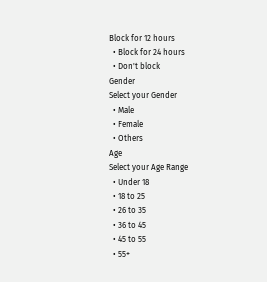Block for 12 hours
  • Block for 24 hours
  • Don't block
Gender
Select your Gender
  • Male
  • Female
  • Others
Age
Select your Age Range
  • Under 18
  • 18 to 25
  • 26 to 35
  • 36 to 45
  • 45 to 55
  • 55+